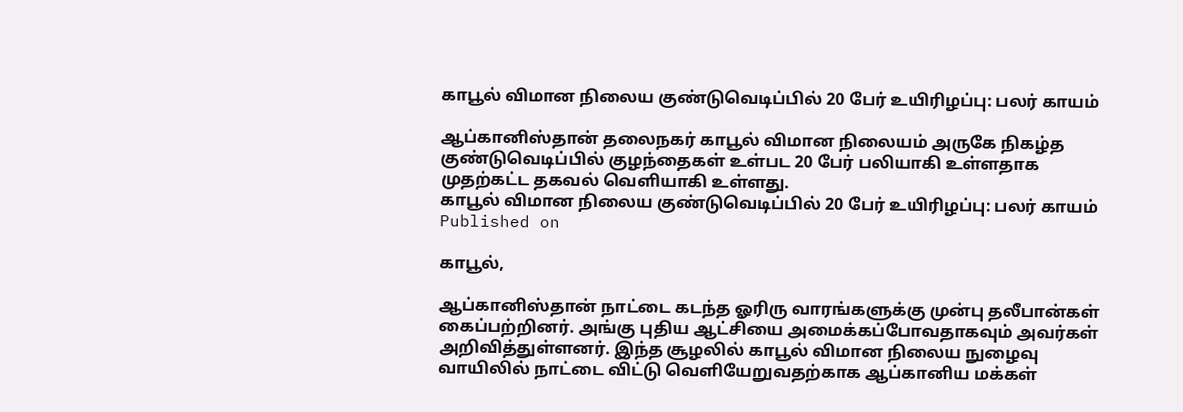காபூல் விமான நிலைய குண்டுவெடிப்பில் 20 பேர் உயிரிழப்பு: பலர் காயம்

ஆப்கானிஸ்தான் தலைநகர் காபூல் விமான நிலையம் அருகே நிகழ்த குண்டுவெடிப்பில் குழந்தைகள் உள்பட 20 பேர் பலியாகி உள்ளதாக முதற்கட்ட தகவல் வெளியாகி உள்ளது.
காபூல் விமான நிலைய குண்டுவெடிப்பில் 20 பேர் உயிரிழப்பு: பலர் காயம்
Published on

காபூல்,

ஆப்கானிஸ்தான் நாட்டை கடந்த ஓரிரு வாரங்களுக்கு முன்பு தலீபான்கள் கைப்பற்றினர். அங்கு புதிய ஆட்சியை அமைக்கப்போவதாகவும் அவர்கள் அறிவித்துள்ளனர். இந்த சூழலில் காபூல் விமான நிலைய நுழைவு வாயிலில் நாட்டை விட்டு வெளியேறுவதற்காக ஆப்கானிய மக்கள்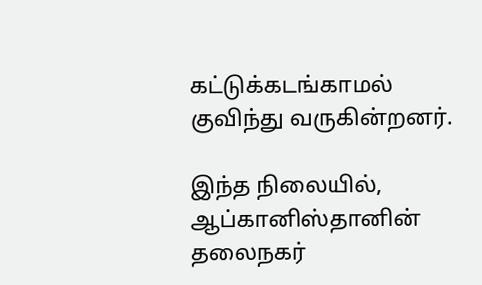கட்டுக்கடங்காமல் குவிந்து வருகின்றனர்.

இந்த நிலையில், ஆப்கானிஸ்தானின் தலைநகர்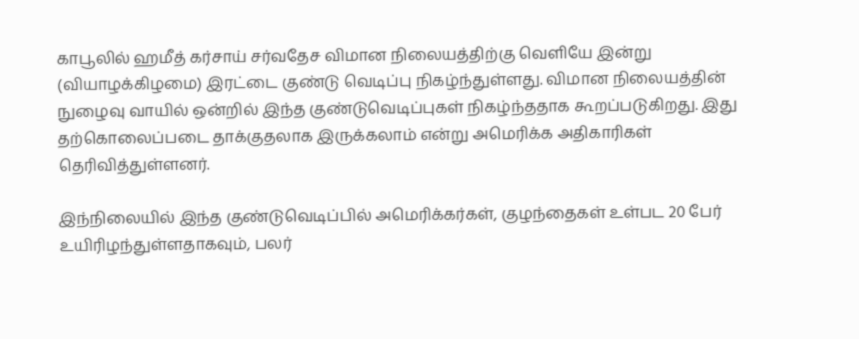காபூலில் ஹமீத் கர்சாய் சர்வதேச விமான நிலையத்திற்கு வெளியே இன்று (வியாழக்கிழமை) இரட்டை குண்டு வெடிப்பு நிகழ்ந்துள்ளது. விமான நிலையத்தின் நுழைவு வாயில் ஒன்றில் இந்த குண்டுவெடிப்புகள் நிகழ்ந்ததாக கூறப்படுகிறது. இது தற்கொலைப்படை தாக்குதலாக இருக்கலாம் என்று அமெரிக்க அதிகாரிகள் தெரிவித்துள்ளனர்.

இந்நிலையில் இந்த குண்டுவெடிப்பில் அமெரிக்கர்கள், குழந்தைகள் உள்பட 20 பேர் உயிரிழந்துள்ளதாகவும், பலர்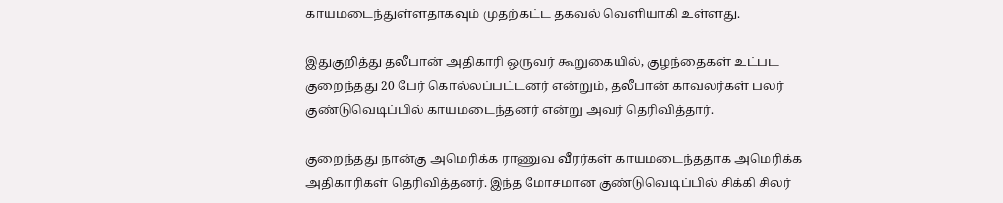காயமடைந்துள்ளதாகவும் முதற்கட்ட தகவல் வெளியாகி உள்ளது.

இதுகுறித்து தலீபான் அதிகாரி ஒருவர் கூறுகையில், குழந்தைகள் உட்பட குறைந்தது 20 பேர் கொல்லப்பட்டனர் என்றும், தலீபான் காவலர்கள் பலர் குண்டுவெடிப்பில் காயமடைந்தனர் என்று அவர் தெரிவித்தார்.

குறைந்தது நான்கு அமெரிக்க ராணுவ வீரர்கள் காயமடைந்ததாக அமெரிக்க அதிகாரிகள் தெரிவித்தனர். இந்த மோசமான குண்டுவெடிப்பில் சிக்கி சிலர்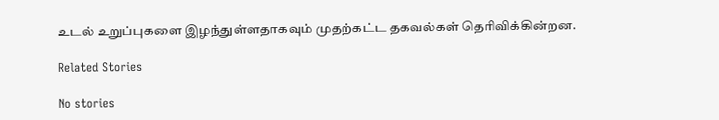உடல் உறுப்புகளை இழந்துள்ளதாகவும் முதற்கட்ட தகவல்கள் தெரிவிக்கின்றன.

Related Stories

No stories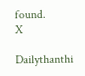found.
X

Dailythanthi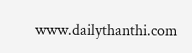www.dailythanthi.com